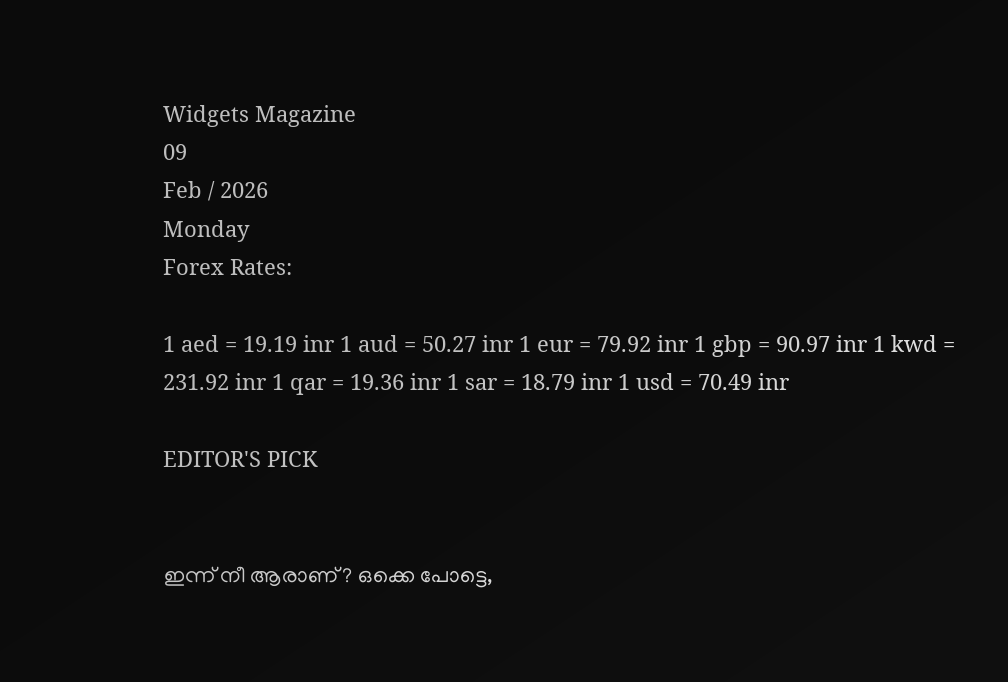Widgets Magazine
09
Feb / 2026
Monday
Forex Rates:

1 aed = 19.19 inr 1 aud = 50.27 inr 1 eur = 79.92 inr 1 gbp = 90.97 inr 1 kwd = 231.92 inr 1 qar = 19.36 inr 1 sar = 18.79 inr 1 usd = 70.49 inr

EDITOR'S PICK


ഇന്ന് നീ ആരാണ്? ഒക്കെ പോട്ടെ,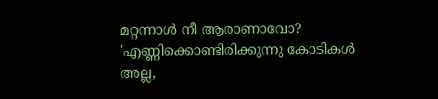മറ്റന്നാള്‍ നീ ആരാണാവോ? 'എണ്ണിക്കൊണ്ടിരിക്കുന്നു കോടികള്‍ അല്ല,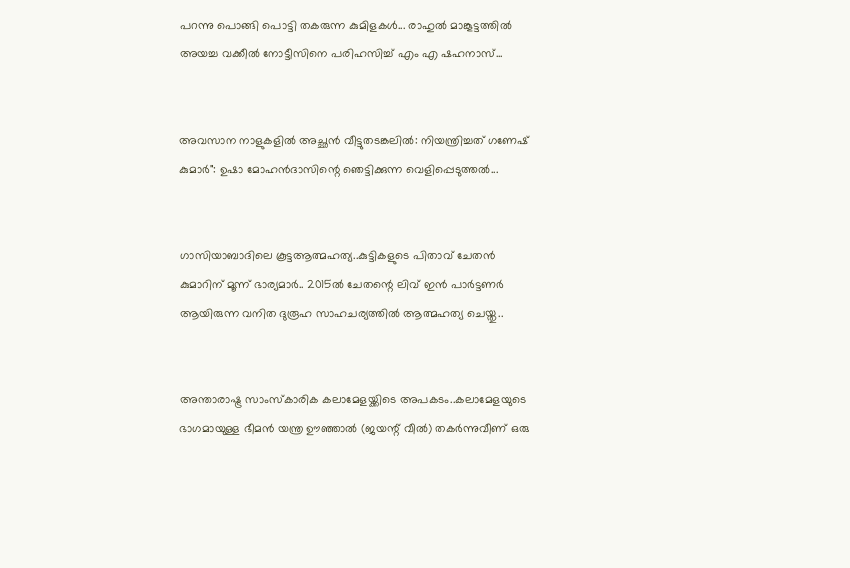പറന്നു പൊങ്ങി പൊട്ടി തകരുന്ന കുമിളകള്‍... രാഹുല്‍ മാങ്കൂട്ടത്തില്‍ അയച്ച വക്കീൽ നോട്ടീസിനെ പരിഹസിച്ച് എം എ ഷഹനാസ്...


അവസാന നാളുകളിൽ അച്ഛൻ വീട്ടുതടങ്കലിൽ: നിയന്ത്രിച്ചത് ഗണേഷ് കുമാർ": ഉഷാ മോഹൻദാസിന്റെ ഞെട്ടിക്കുന്ന വെളിപ്പെടുത്തൽ...


ഗാസിയാബാദിലെ കൂട്ടആത്മഹത്യ..കുട്ടികളുടെ പിതാവ് ചേതന്‍ കുമാറിന് മൂന്ന് ഭാര്യമാർ.. 2015ൽ ചേതന്റെ ലിവ് ഇൻ പാർട്ടണർ ആയിരുന്ന വനിത ദുരൂഹ സാഹചര്യത്തിൽ ആത്മഹത്യ ചെയ്തു..


അന്താരാഷ്ട്ര സാംസ്കാരിക കലാമേളയ്ക്കിടെ അപകടം..കലാമേളയുടെ ഭാഗമായുള്ള ഭീമൻ യന്ത്ര ഊഞ്ഞാൽ (ജയന്റ് വീൽ) തകർന്നുവീണ് ഒരു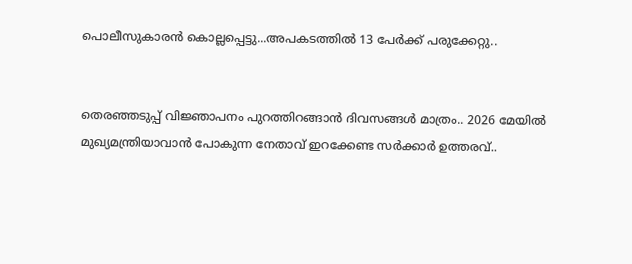പൊലീസുകാരൻ കൊല്ലപ്പെട്ടു...അപകടത്തിൽ 13 പേർക്ക് പരുക്കേറ്റു..


തെരഞ്ഞടുപ്പ് വിജ്ഞാപനം പുറത്തിറങ്ങാൻ ദിവസങ്ങൾ മാത്രം.. 2026 മേയിൽ മുഖ്യമന്ത്രിയാവാൻ പോകുന്ന നേതാവ് ഇറക്കേണ്ട സർക്കാർ ഉത്തരവ്..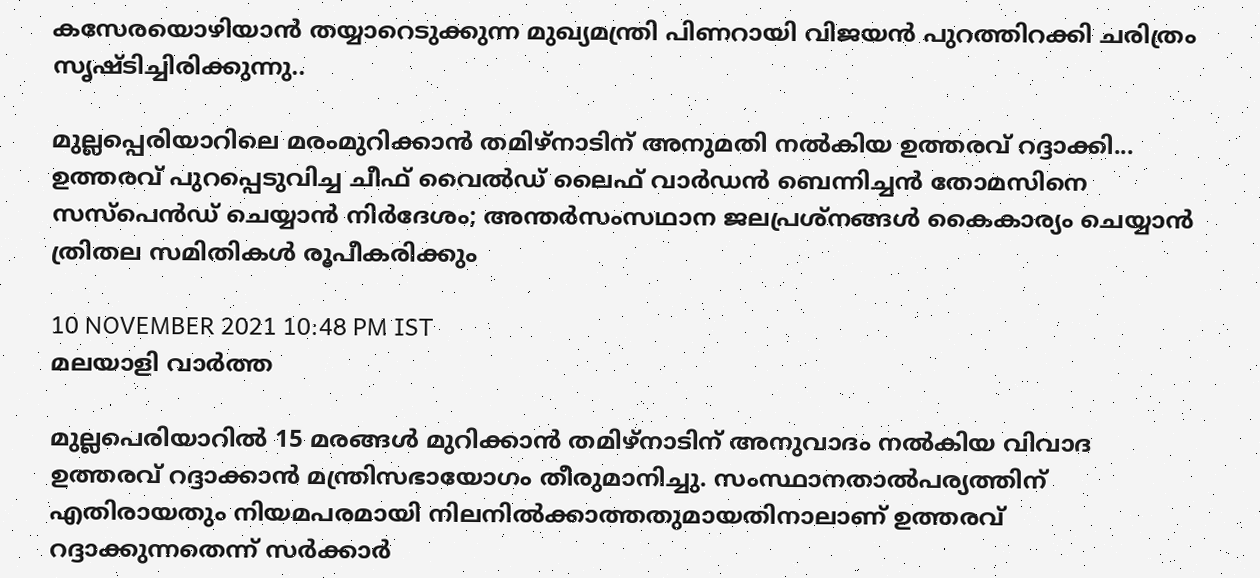കസേരയൊഴിയാൻ തയ്യാറെടുക്കുന്ന മുഖ്യമന്ത്രി പിണറായി വിജയൻ പുറത്തിറക്കി ചരിത്രം സൃഷ്ടിച്ചിരിക്കുന്നു..

മുല്ലപ്പെരിയാറിലെ മരംമുറിക്കാന്‍ തമിഴ്‌നാടിന് അനുമതി നല്‍കിയ ഉത്തരവ് റദ്ദാക്കി... ഉത്തരവ് പുറപ്പെടുവിച്ച ചീഫ് വൈല്‍ഡ് ലൈഫ് വാര്‍ഡന്‍ ബെന്നിച്ചന്‍ തോമസിനെ സസ്‌പെന്‍ഡ് ചെയ്യാന്‍ നിര്‍ദേശം; അന്തര്‍സംസഥാന ജലപ്രശ്‌നങ്ങള്‍ കൈകാര്യം ചെയ്യാന്‍ ത്രിതല സമിതികള്‍ രൂപീകരിക്കും

10 NOVEMBER 2021 10:48 PM IST
മലയാളി വാര്‍ത്ത

മുല്ലപെരിയാറില്‍ 15 മരങ്ങള്‍ മുറിക്കാന്‍ തമിഴ്‌നാടിന് അനുവാദം നല്‍കിയ വിവാദ ഉത്തരവ് റദ്ദാക്കാന്‍ മന്ത്രിസഭായോഗം തീരുമാനിച്ചു. സംസ്ഥാനതാല്‍പര്യത്തിന് എതിരായതും നിയമപരമായി നിലനില്‍ക്കാത്തതുമായതിനാലാണ് ഉത്തരവ് റദ്ദാക്കുന്നതെന്ന് സര്‍ക്കാര്‍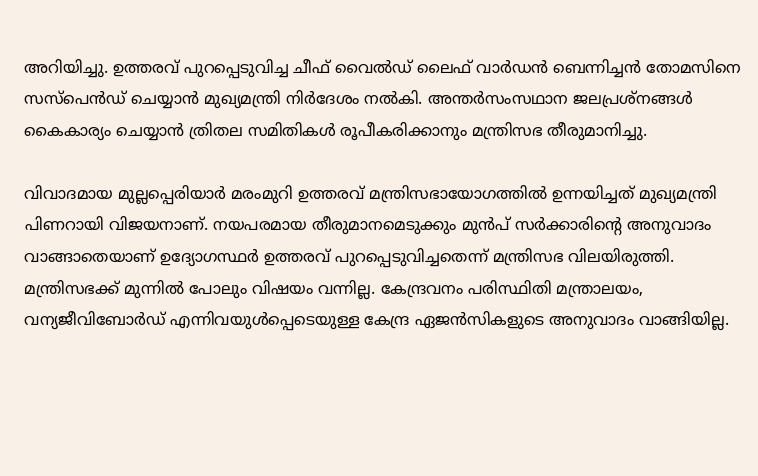അറിയിച്ചു. ഉത്തരവ് പുറപ്പെടുവിച്ച ചീഫ് വൈല്‍ഡ് ലൈഫ് വാര്‍ഡന്‍ ബെന്നിച്ചന്‍ തോമസിനെ സസ്‌പെന്‍ഡ് ചെയ്യാന്‍ മുഖ്യമന്ത്രി നിര്‍ദേശം നല്‍കി. അന്തര്‍സംസഥാന ജലപ്രശ്‌നങ്ങള്‍ കൈകാര്യം ചെയ്യാന്‍ ത്രിതല സമിതികള്‍ രൂപീകരിക്കാനും മന്ത്രിസഭ തീരുമാനിച്ചു.

വിവാദമായ മുല്ലപ്പെരിയാര്‍ മരംമുറി ഉത്തരവ് മന്ത്രിസഭായോഗത്തില്‍ ഉന്നയിച്ചത് മുഖ്യമന്ത്രി പിണറായി വിജയനാണ്. നയപരമായ തീരുമാനമെടുക്കും മുന്‍പ് സര്‍ക്കാരിന്റെ അനുവാദം വാങ്ങാതെയാണ് ഉദ്യോഗസ്ഥര്‍ ഉത്തരവ് പുറപ്പെടുവിച്ചതെന്ന് മന്ത്രിസഭ വിലയിരുത്തി. മന്ത്രിസഭക്ക് മുന്നില്‍ പോലും വിഷയം വന്നില്ല. കേന്ദ്രവനം പരിസ്ഥിതി മന്ത്രാലയം, വന്യജീവിബോര്‍ഡ് എന്നിവയുള്‍പ്പെടെയുള്ള കേന്ദ്ര ഏജന്‍സികളുടെ അനുവാദം വാങ്ങിയില്ല.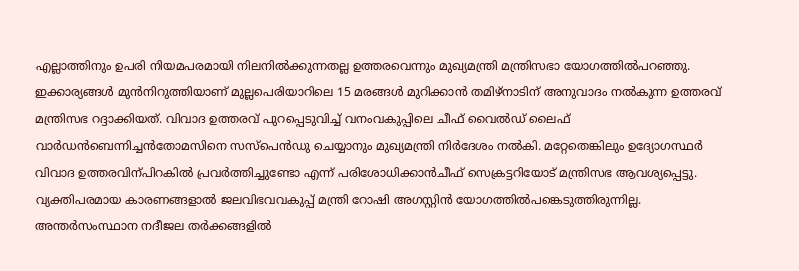എല്ലാത്തിനും ഉപരി നിയമപരമായി നിലനില്‍ക്കുന്നതല്ല ഉത്തരവെന്നും മുഖ്യമന്ത്രി മന്ത്രിസഭാ യോഗത്തില്‍പറഞ്ഞു. ഇക്കാര്യങ്ങള്‍ മുന്‍നിറുത്തിയാണ് മുല്ലപെരിയാറിലെ 15 മരങ്ങള്‍ മുറിക്കാന്‍ തമിഴ്‌നാടിന് അനുവാദം നല്‍കുന്ന ഉത്തരവ് മന്ത്രിസഭ റദ്ദാക്കിയത്. വിവാദ ഉത്തരവ് പുറപ്പെടുവിച്ച് വനംവകുപ്പിലെ ചീഫ് വൈല്‍ഡ് ലൈഫ് വാര്‍ഡന്‍ബെന്നിച്ചന്‍തോമസിനെ സസ്‌പെന്‍ഡു ചെയ്യാനും മുഖ്യമന്ത്രി നിര്‍ദേശം നല്‍കി. മറ്റേതെങ്കിലും ഉദ്യോഗസ്ഥര്‍ വിവാദ ഉത്തരവിന്പിറകില്‍ പ്രവര്‍ത്തിച്ചുണ്ടോ എന്ന് പരിശോധിക്കാന്‍ചീഫ് സെക്രട്ടറിയോട് മന്ത്രിസഭ ആവശ്യപ്പെട്ടു. വ്യക്തിപരമായ കാരണങ്ങളാല്‍ ജലവിഭവവകുപ്പ് മന്ത്രി റോഷി അഗസ്റ്റിന്‍ യോഗത്തില്‍പങ്കെടുത്തിരുന്നില്ല. അന്തര്‍സംസ്ഥാന നദീജല തര്‍ക്കങ്ങളില്‍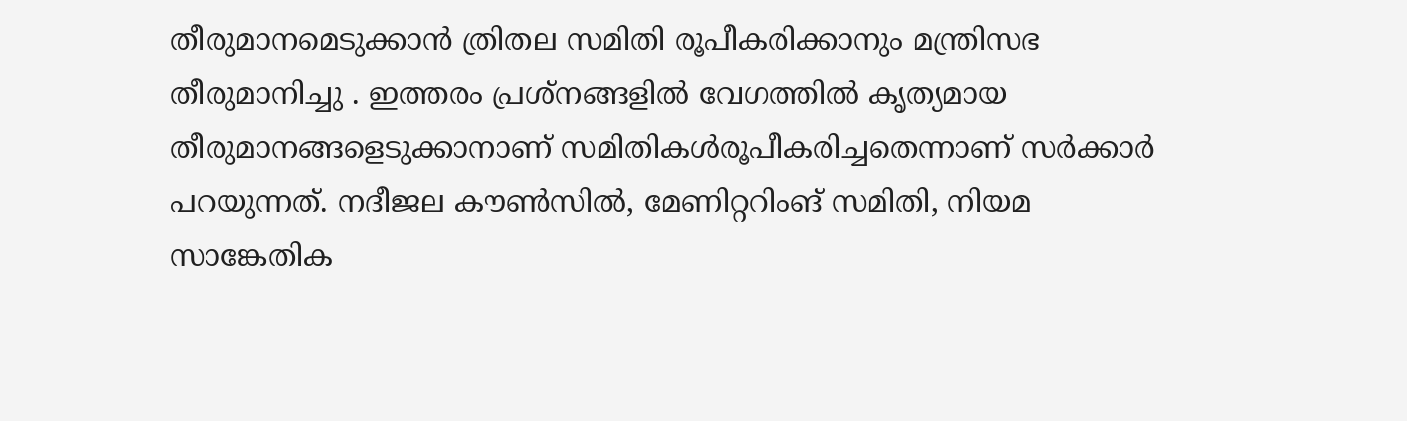തീരുമാനമെടുക്കാന്‍ ത്രിതല സമിതി രൂപീകരിക്കാനും മന്ത്രിസഭ തീരുമാനിച്ചു . ഇത്തരം പ്രശ്‌നങ്ങളില്‍ വേഗത്തില്‍ കൃത്യമായ തീരുമാനങ്ങളെടുക്കാനാണ് സമിതികള്‍രൂപീകരിച്ചതെന്നാണ് സര്‍ക്കാര്‍ പറയുന്നത്. നദീജല കൗണ്‍സില്‍, മേണിറ്ററിംങ് സമിതി, നിയമ സാങ്കേതിക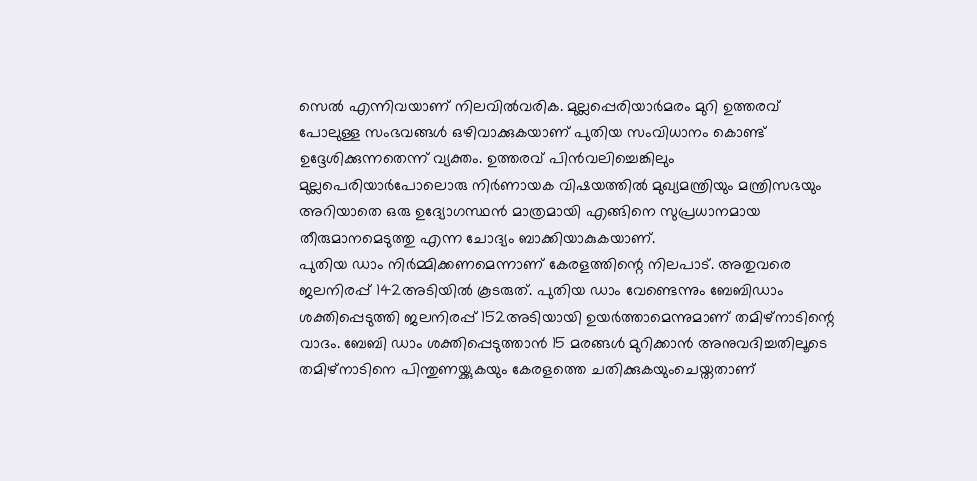സെല്‍ എന്നിവയാണ് നിലവില്‍വരിക. മുല്ലപ്പെരിയാര്‍മരം മുറി ഉത്തരവ് പോലുള്ള സംഭവങ്ങള്‍ ഒഴിവാക്കുകയാണ് പുതിയ സംവിധാനം കൊണ്ട് ഉദ്ദേശിക്കുന്നതെന്ന് വ്യക്തം. ഉത്തരവ് പിന്‍വലിച്ചെങ്കിലും മുല്ലപെരിയാര്‍പോലൊരു നിര്‍ണായക വിഷയത്തില്‍ മുഖ്യമന്ത്രിയും മന്ത്രിസഭയും അറിയാതെ ഒരു ഉദ്യോഗസ്ഥന്‍ മാത്രമായി എങ്ങിനെ സുപ്രധാനമായ തീരുമാനമെടുത്തു എന്ന ചോദ്യം ബാക്കിയാകുകയാണ്.
പുതിയ ഡാം നിര്‍മ്മിക്കണമെന്നാണ് കേരളത്തിന്റെ നിലപാട്. അതുവരെ ജലനിരപ്പ് 142അടിയില്‍ കൂടരുത്. പുതിയ ഡാം വേണ്ടെന്നും ബേബിഡാം ശക്തിപ്പെടുത്തി ജലനിരപ്പ് 152അടിയായി ഉയര്‍ത്താമെന്നുമാണ് തമിഴ്‌നാടിന്റെ വാദം. ബേബി ഡാം ശക്തിപ്പെടുത്താന്‍ 15 മരങ്ങള്‍ മുറിക്കാന്‍ അനുവദിച്ചതിലൂടെ തമിഴ്‌നാടിനെ പിന്തുണയ്ക്കുകയും കേരളത്തെ ചതിക്കുകയുംചെയ്തതാണ്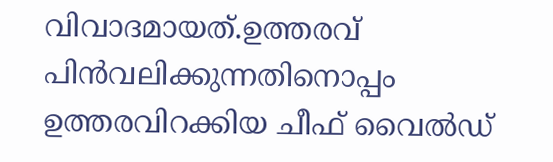വിവാദമായത്.ഉത്തരവ് പിന്‍വലിക്കുന്നതിനൊപ്പം ഉത്തരവിറക്കിയ ചീഫ് വൈല്‍ഡ്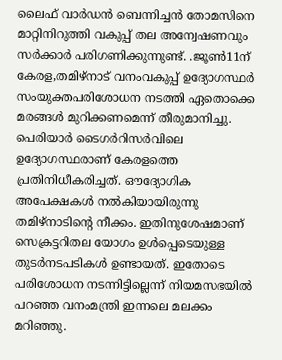ലൈഫ് വാര്‍ഡന്‍ ബെന്നിച്ചന്‍ തോമസിനെ മാറ്റിനിറുത്തി വകുപ്പ് തല അന്വേഷണവും സര്‍ക്കാര്‍ പരിഗണിക്കുന്നുണ്ട്. .ജൂണ്‍11ന് കേരള,തമിഴ്‌നാട് വനംവകുപ്പ് ഉദ്യോഗസ്ഥര്‍ സംയുക്തപരിശോധന നടത്തി ഏതൊക്കെ മരങ്ങള്‍ മുറിക്കണമെന്ന് തീരുമാനിച്ചു. പെരിയാര്‍ ടൈഗര്‍റിസര്‍വിലെ ഉദ്യോഗസ്ഥരാണ് കേരളത്തെ പ്രതിനിധീകരിച്ചത്. ഔദ്യോഗിക അപേക്ഷകള്‍ നല്‍കിയായിരുന്നു തമിഴ്‌നാടിന്റെ നീക്കം. ഇതിനുശേഷമാണ് സെക്രട്ടറിതല യോഗം ഉള്‍പ്പെടെയുള്ള തുടര്‍നടപടികള്‍ ഉണ്ടായത്. ഇതോടെ പരിശോധന നടന്നിട്ടില്ലെന്ന് നിയമസഭയില്‍ പറഞ്ഞ വനംമന്ത്രി ഇന്നലെ മലക്കം മറിഞ്ഞു.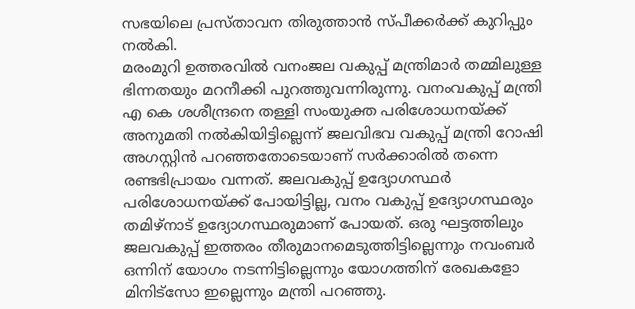സഭയിലെ പ്രസ്താവന തിരുത്താന്‍ സ്പീക്കര്‍ക്ക് കുറിപ്പും നല്‍കി.
മരംമുറി ഉത്തരവില്‍ വനംജല വകുപ്പ് മന്ത്രിമാര്‍ തമ്മിലുള്ള ഭിന്നതയും മറനീക്കി പുറത്തുവന്നിരുന്നു. വനംവകുപ്പ് മന്ത്രി എ കെ ശശീന്ദ്രനെ തള്ളി സംയുക്ത പരിശോധനയ്ക്ക് അനുമതി നല്‍കിയിട്ടില്ലെന്ന് ജലവിഭവ വകുപ്പ് മന്ത്രി റോഷി അഗസ്റ്റിന്‍ പറഞ്ഞതോടെയാണ് സര്‍ക്കാരില്‍ തന്നെ രണ്ടഭിപ്രായം വന്നത്. ജലവകുപ്പ് ഉദ്യോഗസ്ഥര്‍ പരിശോധനയ്ക്ക് പോയിട്ടില്ല, വനം വകുപ്പ് ഉദ്യോഗസ്ഥരും തമിഴ്‌നാട് ഉദ്യോഗസ്ഥരുമാണ് പോയത്. ഒരു ഘട്ടത്തിലും ജലവകുപ്പ് ഇത്തരം തീരുമാനമെടുത്തിട്ടില്ലെന്നും നവംബര്‍ ഒന്നിന് യോഗം നടന്നിട്ടില്ലെന്നും യോഗത്തിന് രേഖകളോ മിനിട്‌സോ ഇല്ലെന്നും മന്ത്രി പറഞ്ഞു.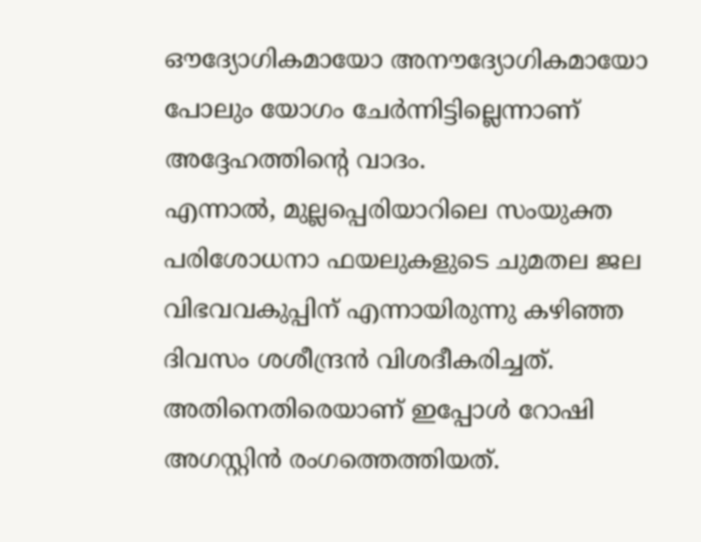ഔദ്യോഗികമായോ അനൗദ്യോഗികമായോ പോലും യോഗം ചേര്‍ന്നിട്ടില്ലെന്നാണ് അദ്ദേഹത്തിന്റെ വാദം.
എന്നാല്‍, മുല്ലപ്പെരിയാറിലെ സംയുക്ത പരിശോധനാ ഫയലുകളുടെ ചുമതല ജല വിഭവവകുപ്പിന് എന്നായിരുന്നു കഴിഞ്ഞ ദിവസം ശശീന്ദ്രന്‍ വിശദീകരിച്ചത്. അതിനെതിരെയാണ് ഇപ്പോള്‍ റോഷി അഗസ്റ്റിന്‍ രംഗത്തെത്തിയത്.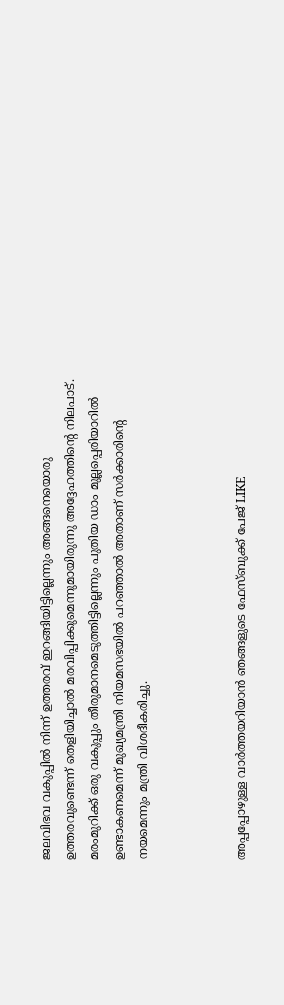ജലവിഭവ വകുപ്പില്‍ നിന്ന് ഉത്തരവ് ഇറങ്ങിയിട്ടില്ലെന്നും അങ്ങനെയൊരു ഉത്തരവുണ്ടെന്ന് തെളിയിച്ചാല്‍ മരവിപ്പിക്കുമെന്നുമായിരുന്നു അദ്ദേഹത്തിന്റെ നിലപാട്. മരംമുറിക്ക് ഒരു വകുപ്പും തീരുമാനമെടുത്തിട്ടില്ലെന്നും പുതിയ ഡാം മുല്ലപ്പെരിയാറില്‍ ഉണ്ടാകണമെന്ന് മുഖ്യമന്ത്രി നിയമസഭയില്‍ പറഞ്ഞാല്‍ അതാണ് സര്‍ക്കാരിന്റെ നയമെന്നും മന്ത്രി വിശദീകരിച്ചു.



അപ്പപ്പോഴുള്ള വാര്‍ത്തയറിയാന്‍ ഞങ്ങളുടെ ഫേസ്‌ബുക്ക്‌ പേജ് LIKE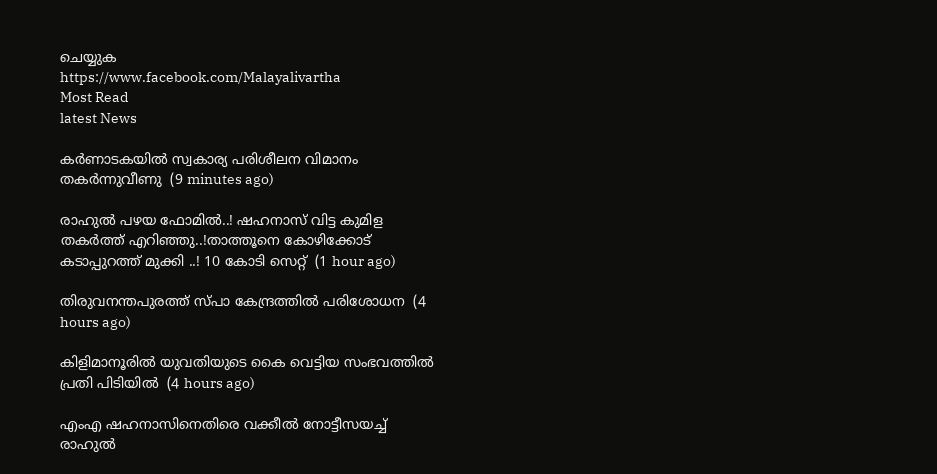ചെയ്യുക
https://www.facebook.com/Malayalivartha
Most Read
latest News

കര്‍ണാടകയില്‍ സ്വകാര്യ പരിശീലന വിമാനം തകര്‍ന്നുവീണു  (9 minutes ago)

രാഹുൽ പഴയ ഫോമിൽ..! ഷഹനാസ് വിട്ട കുമിള തകർത്ത് എറിഞ്ഞു..!താത്തൂനെ കോഴിക്കോട് കടാപ്പുറത്ത് മുക്കി ..! 10 കോടി സെറ്റ്  (1 hour ago)

തിരുവനന്തപുരത്ത് സ്പാ കേന്ദ്രത്തില്‍ പരിശോധന  (4 hours ago)

കിളിമാനൂരില്‍ യുവതിയുടെ കൈ വെട്ടിയ സംഭവത്തില്‍ പ്രതി പിടിയില്‍  (4 hours ago)

എംഎ ഷഹനാസിനെതിരെ വക്കീല്‍ നോട്ടീസയച്ച് രാഹുല്‍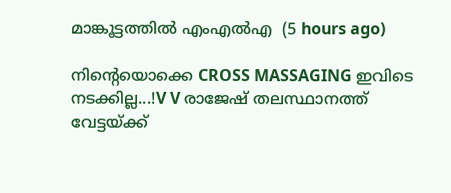മാങ്കൂട്ടത്തില്‍ എംഎല്‍എ  (5 hours ago)

നിന്റെയൊക്കെ CROSS MASSAGING ഇവിടെ നടക്കില്ല...!V V രാജേഷ് തലസ്ഥാനത്ത് വേട്ടയ്ക്ക്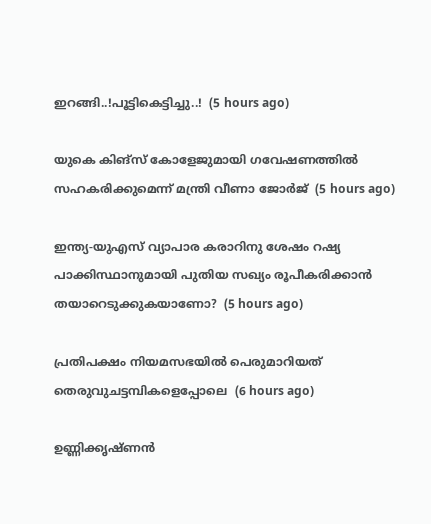ഇറങ്ങി..!പൂട്ടികെട്ടിച്ചു..!  (5 hours ago)

യുകെ കിങ്‌സ് കോളേജുമായി ഗവേഷണത്തില്‍ സഹകരിക്കുമെന്ന് മന്ത്രി വീണാ ജോര്‍ജ്  (5 hours ago)

ഇന്ത്യ-യുഎസ് വ്യാപാര കരാറിനു ശേഷം റഷ്യ പാക്കിസ്ഥാനുമായി പുതിയ സഖ്യം രൂപീകരിക്കാന്‍ തയാറെടുക്കുകയാണോ?  (5 hours ago)

പ്രതിപക്ഷം നിയമസഭയില്‍ പെരുമാറിയത് തെരുവുചട്ടമ്പികളെപ്പോലെ  (6 hours ago)

ഉണ്ണിക്കൃഷ്ണൻ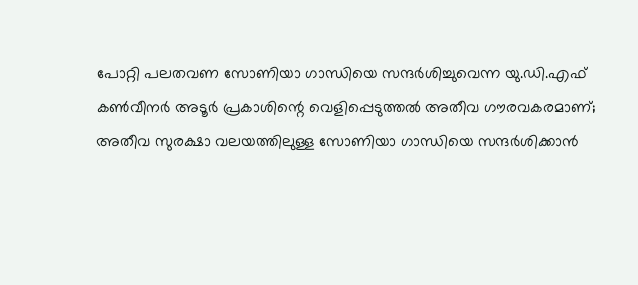പോറ്റി പലതവണ സോണിയാ ഗാന്ധിയെ സന്ദർശിച്ചുവെന്ന യു.ഡി.എഫ് കൺവീനർ അടൂർ പ്രകാശിന്റെ വെളിപ്പെടുത്തൽ അതീവ ഗൗരവകരമാണ്; അതീവ സുരക്ഷാ വലയത്തിലുള്ള സോണിയാ ഗാന്ധിയെ സന്ദർശിക്കാൻ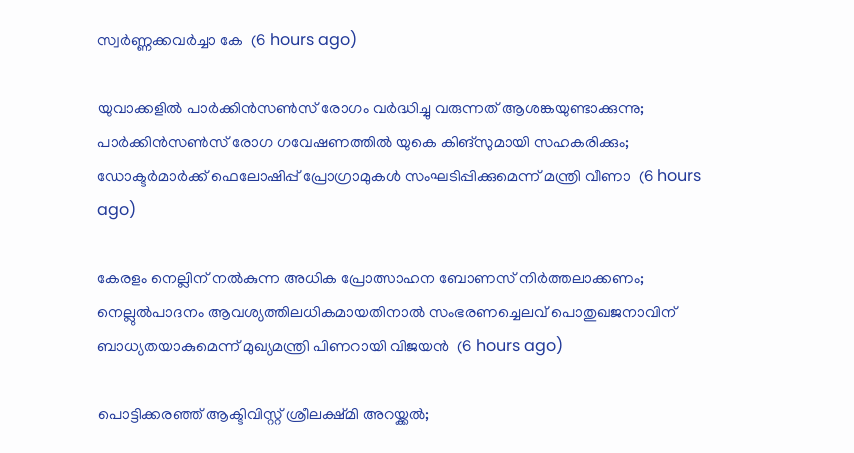സ്വർണ്ണക്കവർച്ചാ കേ  (6 hours ago)

യുവാക്കളിൽ പാർക്കിൻസൺസ് രോഗം വർദ്ധിച്ചു വരുന്നത് ആശങ്കയുണ്ടാക്കുന്നു; പാർക്കിൻസൺസ് രോഗ ഗവേഷണത്തിൽ യുകെ കിങ്സുമായി സഹകരിക്കും; ഡോക്ടര്‍മാര്‍ക്ക് ഫെലോഷിപ്പ് പ്രോഗ്രാമുകൾ സംഘടിപ്പിക്കുമെന്ന് മന്ത്രി വീണാ  (6 hours ago)

കേരളം നെല്ലിന്‌ നല്‍കുന്ന അധിക പ്രോത്സാഹന ബോണസ്‌ നിര്‍ത്തലാക്കണം; നെല്ലുൽപാദനം ആവശ്യത്തിലധികമായതിനാൽ സംഭരണച്ചെലവ് പൊതുഖജനാവിന് ബാധ്യതയാകുമെന്ന് മുഖ്യമന്ത്രി പിണറായി വിജയൻ  (6 hours ago)

പൊട്ടിക്കരഞ്ഞ് ആക്ടിവിസ്റ്റ് ശ്രീലക്ഷ്മി അറയ്ക്കൽ;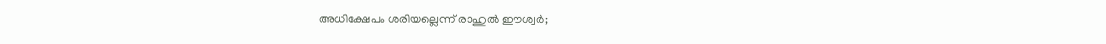അധിക്ഷേപം ശരിയല്ലെന്ന് രാഹുല്‍ ഈശ്വര്‍;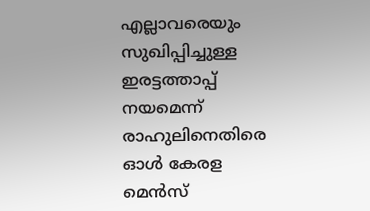എല്ലാവരെയും സുഖിപ്പിച്ചുള്ള ഇരട്ടത്താപ്പ് നയമെന്ന് രാഹുലിനെതിരെ ഓൾ കേരള മെൻസ്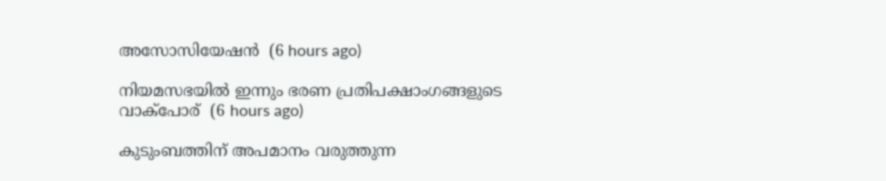അസോസിയേഷൻ  (6 hours ago)

നിയമസഭയില്‍ ഇന്നും ഭരണ പ്രതിപക്ഷാംഗങ്ങളുടെ വാക്‌പോര്  (6 hours ago)

കുടുംബത്തിന് അപമാനം വരുത്തുന്ന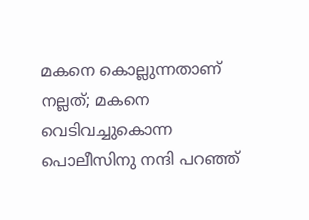മകനെ കൊല്ലുന്നതാണ് നല്ലത്; മകനെ വെടിവച്ചുകൊന്ന പൊലീസിനു നന്ദി പറഞ്ഞ്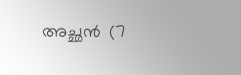അച്ഛന്‍  (7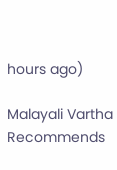hours ago)

Malayali Vartha Recommends